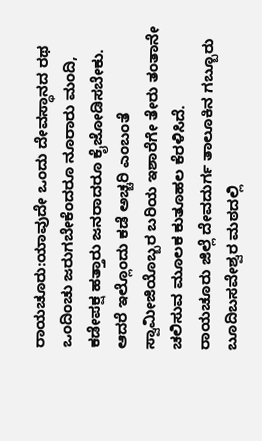ರಾಯಚೂರು:ಯಾವುದೇ ಒಂದು ದೇವಸ್ಥಾನದ ರಥ ಒಂದಿಂಚು ಜರುಗಬೇಕೆಂದರೂ ನೂರಾರು ಮಂದಿ, ಕಡೇಪಕ್ಷ ಹತ್ತಾರು ಜನರಾದರೂ ಕೈಜೋಡಿಸಬೇಕು. ಆದರೆ ಇಲ್ಲೊಂದು ಕಡೆ ಅಚ್ಚರಿ ಎಂಬಂತೆ ಸ್ವಾಮೀಜಿಯೊಬ್ಬರ ಬರಿಯ ಇಶಾರೆಗೇ ತೇರು ತಂತಾನೇ ಚಲಿಸುವ ಮೂಲಕ ಕುತೂಹಲ ಕೆರಳಿಸಿದೆ.
ರಾಯಚೂರು ಜಿಲ್ಲೆ ದೇವದುರ್ಗ ತಾಲೂಕಿನ ಗಬ್ಬೂರು ಬೂದಿಬಸವೇಶ್ವರ ಮಠದಲ್ಲಿ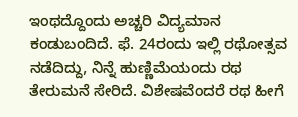ಇಂಥದ್ದೊಂದು ಅಚ್ಚರಿ ವಿದ್ಯಮಾನ ಕಂಡುಬಂದಿದೆ. ಫೆ. 24ರಂದು ಇಲ್ಲಿ ರಥೋತ್ಸವ ನಡೆದಿದ್ದು, ನಿನ್ನೆ ಹುಣ್ಣಿಮೆಯಂದು ರಥ ತೇರುಮನೆ ಸೇರಿದೆ. ವಿಶೇಷವೆಂದರೆ ರಥ ಹೀಗೆ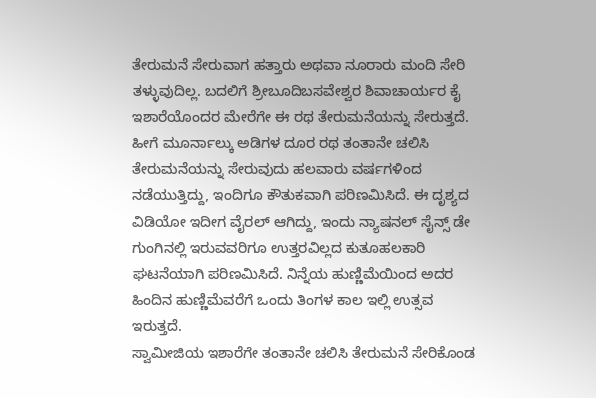ತೇರುಮನೆ ಸೇರುವಾಗ ಹತ್ತಾರು ಅಥವಾ ನೂರಾರು ಮಂದಿ ಸೇರಿ ತಳ್ಳುವುದಿಲ್ಲ. ಬದಲಿಗೆ ಶ್ರೀಬೂದಿಬಸವೇಶ್ವರ ಶಿವಾಚಾರ್ಯರ ಕೈ ಇಶಾರೆಯೊಂದರ ಮೇರೆಗೇ ಈ ರಥ ತೇರುಮನೆಯನ್ನು ಸೇರುತ್ತದೆ.
ಹೀಗೆ ಮೂರ್ನಾಲ್ಕು ಅಡಿಗಳ ದೂರ ರಥ ತಂತಾನೇ ಚಲಿಸಿ ತೇರುಮನೆಯನ್ನು ಸೇರುವುದು ಹಲವಾರು ವರ್ಷಗಳಿಂದ ನಡೆಯುತ್ತಿದ್ದು, ಇಂದಿಗೂ ಕೌತುಕವಾಗಿ ಪರಿಣಮಿಸಿದೆ. ಈ ದೃಶ್ಯದ ವಿಡಿಯೋ ಇದೀಗ ವೈರಲ್ ಆಗಿದ್ದು, ಇಂದು ನ್ಯಾಷನಲ್ ಸೈನ್ಸ್ ಡೇ ಗುಂಗಿನಲ್ಲಿ ಇರುವವರಿಗೂ ಉತ್ತರವಿಲ್ಲದ ಕುತೂಹಲಕಾರಿ ಘಟನೆಯಾಗಿ ಪರಿಣಮಿಸಿದೆ. ನಿನ್ನೆಯ ಹುಣ್ಣಿಮೆಯಿಂದ ಅದರ ಹಿಂದಿನ ಹುಣ್ಣಿಮೆವರೆಗೆ ಒಂದು ತಿಂಗಳ ಕಾಲ ಇಲ್ಲಿ ಉತ್ಸವ ಇರುತ್ತದೆ.
ಸ್ವಾಮೀಜಿಯ ಇಶಾರೆಗೇ ತಂತಾನೇ ಚಲಿಸಿ ತೇರುಮನೆ ಸೇರಿಕೊಂಡ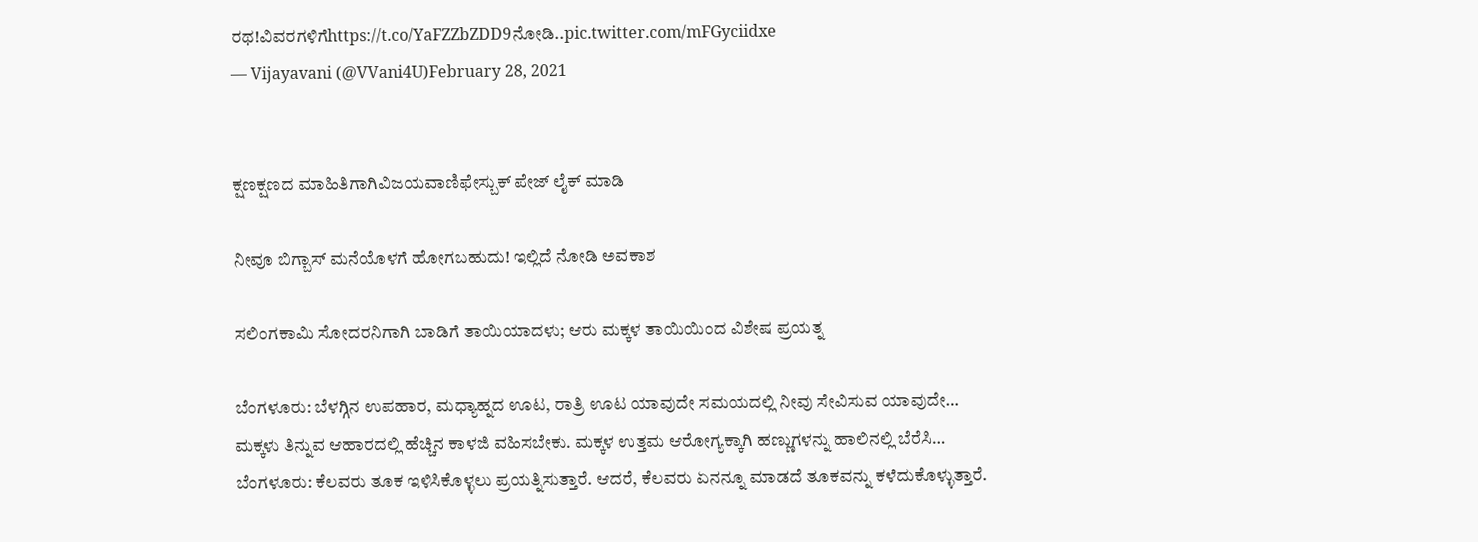ರಥ!ವಿವರಗಳಿಗೆhttps://t.co/YaFZZbZDD9ನೋಡಿ..pic.twitter.com/mFGyciidxe
— Vijayavani (@VVani4U)February 28, 2021


ಕ್ಷಣಕ್ಷಣದ ಮಾಹಿತಿಗಾಗಿವಿಜಯವಾಣಿಫೇಸ್ಬುಕ್ ಪೇಜ್ ಲೈಕ್ ಮಾಡಿ

ನೀವೂ ಬಿಗ್ಬಾಸ್ ಮನೆಯೊಳಗೆ ಹೋಗಬಹುದು! ಇಲ್ಲಿದೆ ನೋಡಿ ಅವಕಾಶ

ಸಲಿಂಗಕಾಮಿ ಸೋದರನಿಗಾಗಿ ಬಾಡಿಗೆ ತಾಯಿಯಾದಳು; ಆರು ಮಕ್ಕಳ ತಾಯಿಯಿಂದ ವಿಶೇಷ ಪ್ರಯತ್ನ

ಬೆಂಗಳೂರು: ಬೆಳಗ್ಗಿನ ಉಪಹಾರ, ಮಧ್ಯಾಹ್ನದ ಊಟ, ರಾತ್ರಿ ಊಟ ಯಾವುದೇ ಸಮಯದಲ್ಲಿ ನೀವು ಸೇವಿಸುವ ಯಾವುದೇ…
ಮಕ್ಕಳು ತಿನ್ನುವ ಆಹಾರದಲ್ಲಿ ಹೆಚ್ಚಿನ ಕಾಳಜಿ ವಹಿಸಬೇಕು. ಮಕ್ಕಳ ಉತ್ತಮ ಆರೋಗ್ಯಕ್ಕಾಗಿ ಹಣ್ಣುಗಳನ್ನು ಹಾಲಿನಲ್ಲಿ ಬೆರೆಸಿ…
ಬೆಂಗಳೂರು: ಕೆಲವರು ತೂಕ ಇಳಿಸಿಕೊಳ್ಳಲು ಪ್ರಯತ್ನಿಸುತ್ತಾರೆ. ಆದರೆ, ಕೆಲವರು ಏನನ್ನೂ ಮಾಡದೆ ತೂಕವನ್ನು ಕಳೆದುಕೊಳ್ಳುತ್ತಾರೆ.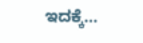ಇದಕ್ಕೆ…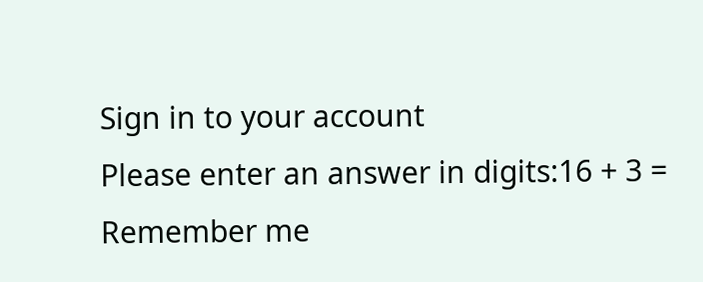Sign in to your account
Please enter an answer in digits:16 + 3 =
Remember me